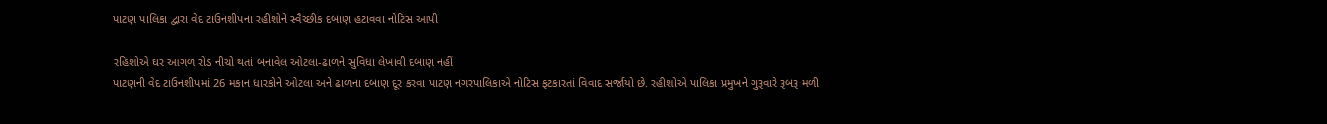પાટણ પાલિકા દ્વારા વેદ ટાઉનશીપના રહીશોને સ્વૈચ્છીક દબાણ હટાવવા નોટિસ આપી

રહિશોએ ઘર આગળ રોડ નીચો થતાં બનાવેલ ઓટલા-ઢાળને સુવિધા લેખાવી દબાણ નહીં
પાટણની વેદ ટાઉનશીપમાં 26 મકાન ધારકોને ઓટલા અને ઢાળના દબાણ દૂર કરવા પાટણ નગરપાલિકાએ નોટિસ ફટકારતાં વિવાદ સર્જાયો છે. રહીશોએ પાલિકા પ્રમુખને ગુરૂવારે રૂબરૂ મળી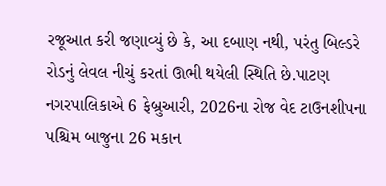રજૂઆત કરી જણાવ્યું છે કે, આ દબાણ નથી, પરંતુ બિલ્ડરે રોડનું લેવલ નીચું કરતાં ઊભી થયેલી સ્થિતિ છે.પાટણ નગરપાલિકાએ 6 ફેબ્રુઆરી, 2026ના રોજ વેદ ટાઉનશીપના પશ્ચિમ બાજુના 26 મકાન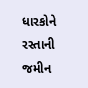ધારકોને રસ્તાની જમીન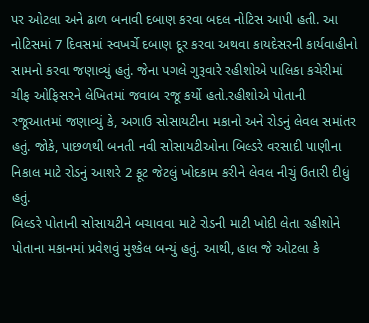પર ઓટલા અને ઢાળ બનાવી દબાણ કરવા બદલ નોટિસ આપી હતી. આ નોટિસમાં 7 દિવસમાં સ્વખર્ચે દબાણ દૂર કરવા અથવા કાયદેસરની કાર્યવાહીનો સામનો કરવા જણાવ્યું હતું. જેના પગલે ગુરૂવારે રહીશોએ પાલિકા કચેરીમાં ચીફ ઓફિસરને લેખિતમાં જવાબ રજૂ કર્યો હતો.રહીશોએ પોતાની રજૂઆતમાં જણાવ્યું કે, અગાઉ સોસાયટીના મકાનો અને રોડનું લેવલ સમાંતર હતું. જોકે, પાછળથી બનતી નવી સોસાયટીઓના બિલ્ડરે વરસાદી પાણીના નિકાલ માટે રોડનું આશરે 2 ફૂટ જેટલું ખોદકામ કરીને લેવલ નીચું ઉતારી દીધું હતું.
બિલ્ડરે પોતાની સોસાયટીને બચાવવા માટે રોડની માટી ખોદી લેતા રહીશોને પોતાના મકાનમાં પ્રવેશવું મુશ્કેલ બન્યું હતું. આથી, હાલ જે ઓટલા કે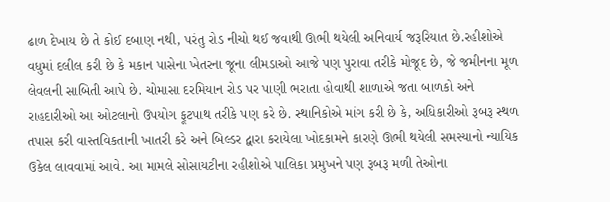ઢાળ દેખાય છે તે કોઈ દબાણ નથી, પરંતુ રોડ નીચો થઈ જવાથી ઊભી થયેલી અનિવાર્ય જરૂરિયાત છે.રહીશોએ વધુમાં દલીલ કરી છે કે મકાન પાસેના ખેતરના જૂના લીમડાઓ આજે પણ પુરાવા તરીકે મોજૂદ છે, જે જમીનના મૂળ લેવલની સાબિતી આપે છે. ચોમાસા દરમિયાન રોડ પર પાણી ભરાતા હોવાથી શાળાએ જતા બાળકો અને રાહદારીઓ આ ઓટલાનો ઉપયોગ ફૂટપાથ તરીકે પણ કરે છે. સ્થાનિકોએ માંગ કરી છે કે, અધિકારીઓ રૂબરૂ સ્થળ તપાસ કરી વાસ્તવિકતાની ખાતરી કરે અને બિલ્ડર દ્વારા કરાયેલા ખોદકામને કારણે ઊભી થયેલી સમસ્યાનો ન્યાયિક ઉકેલ લાવવામાં આવે. આ મામલે સોસાયટીના રહીશોએ પાલિકા પ્રમુખને પણ રૂબરૂ મળી તેઓના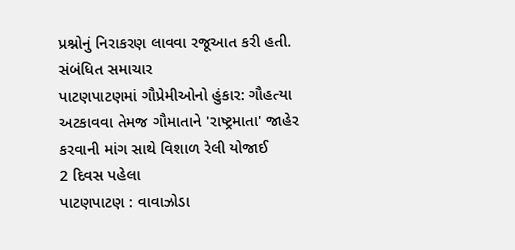પ્રશ્નોનું નિરાકરણ લાવવા રજૂઆત કરી હતી.
સંબંધિત સમાચાર
પાટણપાટણમાં ગૌપ્રેમીઓનો હુંકાર: ગૌહત્યા અટકાવવા તેમજ ગૌમાતાને 'રાષ્ટ્રમાતા' જાહેર કરવાની માંગ સાથે વિશાળ રેલી યોજાઈ
2 દિવસ પહેલા
પાટણપાટણ : વાવાઝોડા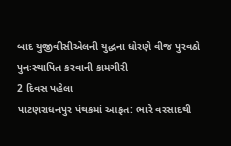બાદ યુજીવીસીએલની યુદ્ધના ધોરણે વીજ પુરવઠો પુનઃસ્થાપિત કરવાની કામગીરી
2 દિવસ પહેલા
પાટણરાધનપુર પંથકમાં આફત: ભારે વરસાદથી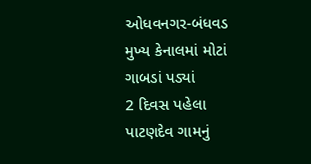ઓધવનગર-બંધવડ મુખ્ય કેનાલમાં મોટાં ગાબડાં પડ્યાં
2 દિવસ પહેલા
પાટણદેવ ગામનું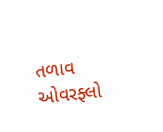તળાવ ઓવરફ્લો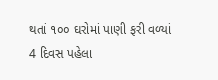થતાં ૧૦૦ ઘરોમાં પાણી ફરી વળ્યાં
4 દિવસ પહેલા